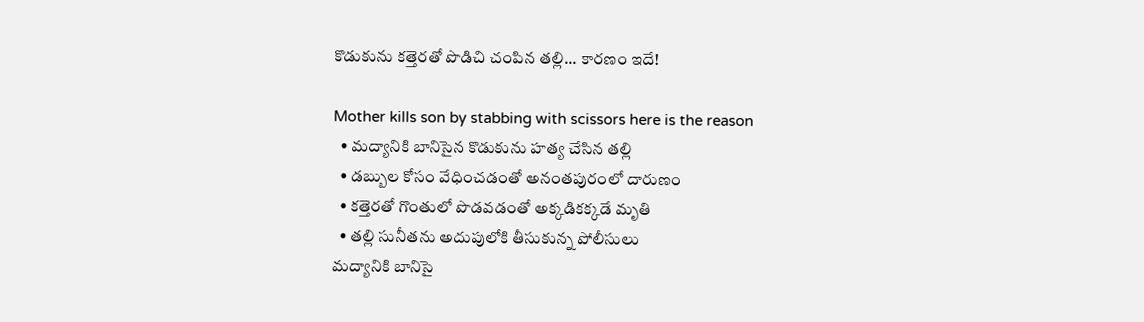కొడుకును కత్తెరతో పొడిచి చంపిన తల్లి... కారణం ఇదే!

Mother kills son by stabbing with scissors here is the reason
  • మద్యానికి బానిసైన కొడుకును హత్య చేసిన తల్లి
  • డబ్బుల కోసం వేధించడంతో అనంతపురంలో దారుణం
  • కత్తెరతో గొంతులో పొడవడంతో అక్కడికక్కడే మృతి
  • తల్లి సునీతను అదుపులోకి తీసుకున్న పోలీసులు
మద్యానికి బానిసై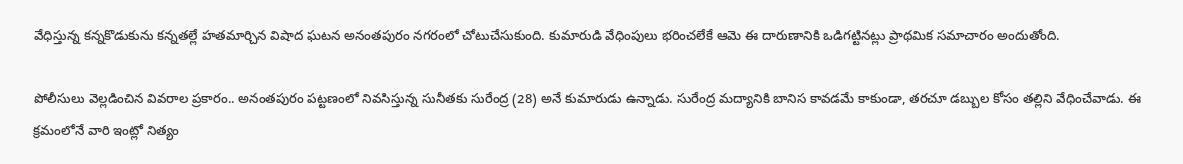వేధిస్తున్న కన్నకొడుకును కన్నతల్లే హతమార్చిన విషాద ఘటన అనంతపురం నగరంలో చోటుచేసుకుంది. కుమారుడి వేధింపులు భరించలేకే ఆమె ఈ దారుణానికి ఒడిగట్టినట్లు ప్రాథమిక సమాచారం అందుతోంది.

పోలీసులు వెల్లడించిన వివరాల ప్రకారం.. అనంతపురం పట్టణంలో నివసిస్తున్న సునీతకు సురేంద్ర (28) అనే కుమారుడు ఉన్నాడు. సురేంద్ర మద్యానికి బానిస కావడమే కాకుండా, తరచూ డబ్బుల కోసం తల్లిని వేధించేవాడు. ఈ క్రమంలోనే వారి ఇంట్లో నిత్యం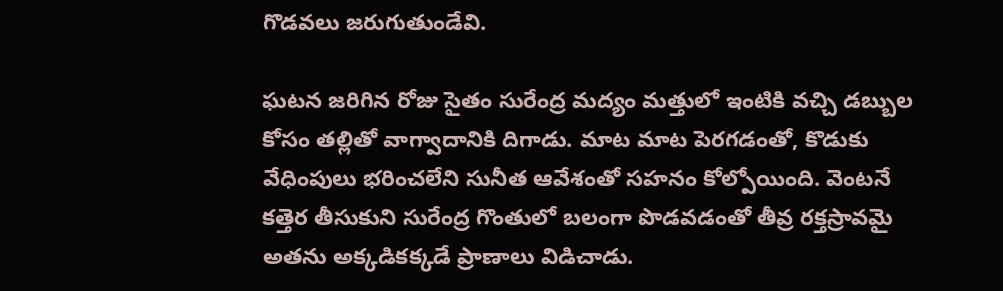గొడవలు జరుగుతుండేవి.

ఘటన జరిగిన రోజు సైతం సురేంద్ర మద్యం మత్తులో ఇంటికి వచ్చి డబ్బుల కోసం తల్లితో వాగ్వాదానికి దిగాడు. మాట మాట పెరగడంతో, కొడుకు వేధింపులు భరించలేని సునీత ఆవేశంతో సహనం కోల్పోయింది. వెంటనే కత్తెర తీసుకుని సురేంద్ర గొంతులో బలంగా పొడవడంతో తీవ్ర రక్తస్రావమై అతను అక్కడికక్కడే ప్రాణాలు విడిచాడు.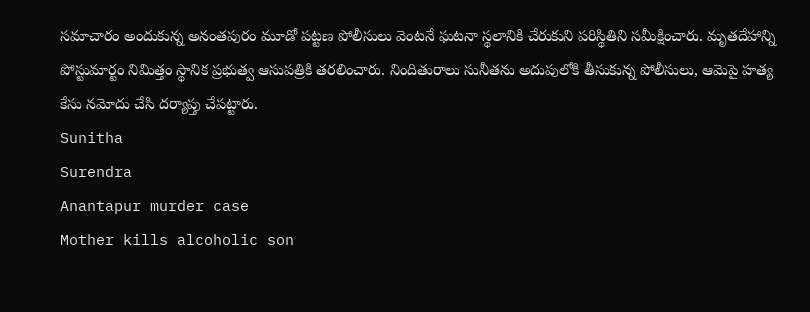సమాచారం అందుకున్న అనంతపురం మూడో పట్టణ పోలీసులు వెంటనే ఘటనా స్థలానికి చేరుకుని పరిస్థితిని సమీక్షించారు. మృతదేహాన్ని పోస్టుమార్టం నిమిత్తం స్థానిక ప్రభుత్వ ఆసుపత్రికి తరలించారు. నిందితురాలు సునీతను అదుపులోకి తీసుకున్న పోలీసులు, ఆమెపై హత్య కేసు నమోదు చేసి దర్యాప్తు చేపట్టారు.
Sunitha
Surendra
Anantapur murder case
Mother kills alcoholic son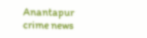Anantapur crime news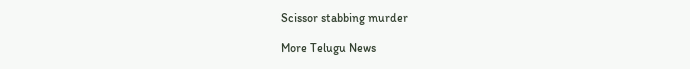Scissor stabbing murder

More Telugu News